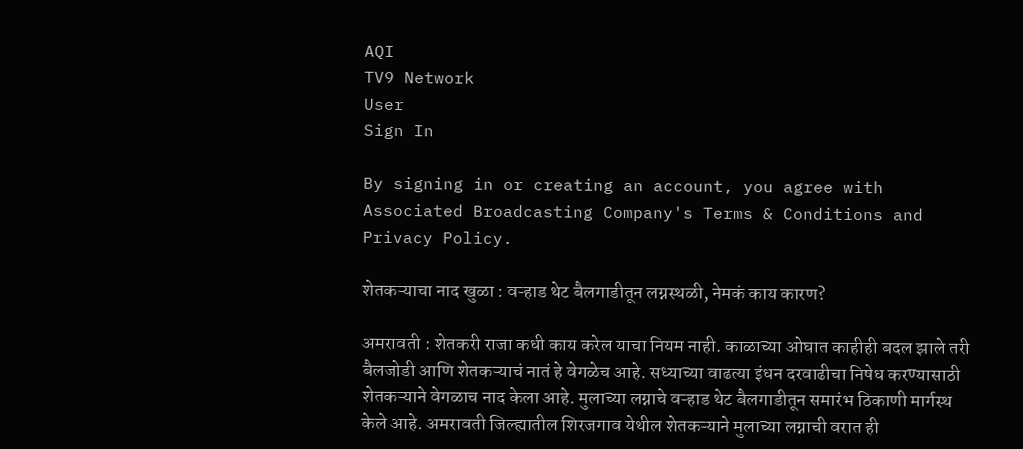AQI
TV9 Network
User
Sign In

By signing in or creating an account, you agree with Associated Broadcasting Company's Terms & Conditions and Privacy Policy.

शेतकऱ्याचा नाद खुळा : वऱ्हाड थेट बैलगाडीतून लग्नस्थळी, नेमकं काय कारण?

अमरावती : शेतकरी राजा कधी काय करेल याचा नियम नाही. काळाच्या ओघात काहीही बदल झाले तरी बैलजोडी आणि शेतकऱ्याचं नातं हे वेगळेच आहे. सध्याच्या वाढत्या इंधन दरवाढीचा निषेध करण्यासाठी शेतकऱ्याने वेगळाच नाद केला आहे. मुलाच्या लग्नाचे वऱ्हाड थेट बैलगाडीतून समारंभ ठिकाणी मार्गस्थ केले आहे. अमरावती जिल्ह्यातील शिरजगाव येथील शेतकऱ्याने मुलाच्या लग्नाची वरात ही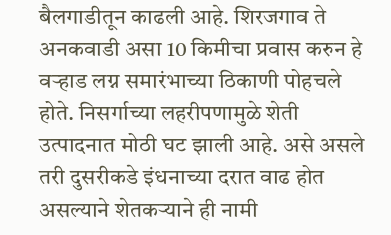बैलगाडीतून काढली आहे. शिरजगाव ते अनकवाडी असा 10 किमीचा प्रवास करुन हे वऱ्हाड लग्न समारंभाच्या ठिकाणी पोहचले होते. निसर्गाच्या लहरीपणामुळे शेती उत्पादनात मोठी घट झाली आहे. असे असले तरी दुसरीकडे इंधनाच्या दरात वाढ होत असल्याने शेतकऱ्याने ही नामी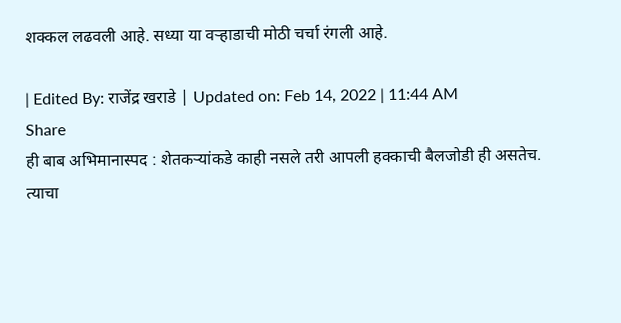शक्कल लढवली आहे. सध्या या वऱ्हाडाची मोठी चर्चा रंगली आहे.

| Edited By: राजेंद्र खराडे | Updated on: Feb 14, 2022 | 11:44 AM
Share
ही बाब अभिमानास्पद : शेतकऱ्यांकडे काही नसले तरी आपली हक्काची बैलजोडी ही असतेच. त्याचा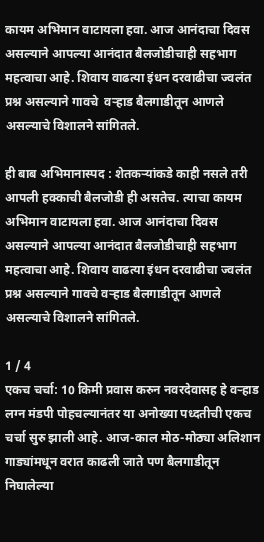कायम अभिमान वाटायला हवा. आज आनंदाचा दिवस असल्याने आपल्या आनंदात बैलजोडीचाही सहभाग महत्वाचा आहे. शिवाय वाढत्या इंधन दरवाढीचा ज्वलंत प्रश्न असल्याने गावचे  वऱ्हाड बैलगाडीतून आणले असल्याचे विशालने सांगितले.

ही बाब अभिमानास्पद : शेतकऱ्यांकडे काही नसले तरी आपली हक्काची बैलजोडी ही असतेच. त्याचा कायम अभिमान वाटायला हवा. आज आनंदाचा दिवस असल्याने आपल्या आनंदात बैलजोडीचाही सहभाग महत्वाचा आहे. शिवाय वाढत्या इंधन दरवाढीचा ज्वलंत प्रश्न असल्याने गावचे वऱ्हाड बैलगाडीतून आणले असल्याचे विशालने सांगितले.

1 / 4
एकच चर्चा: 10 किमी प्रवास करुन नवरदेवासह हे वऱ्हाड लग्न मंडपी पोहचल्यानंतर या अनोख्या पध्दतीची एकच चर्चा सुरु झाली आहे. आज-काल मोठ-मोठ्या अलिशान गाड्यांमधून वरात काढली जाते पण बैलगाडीतून निघालेल्या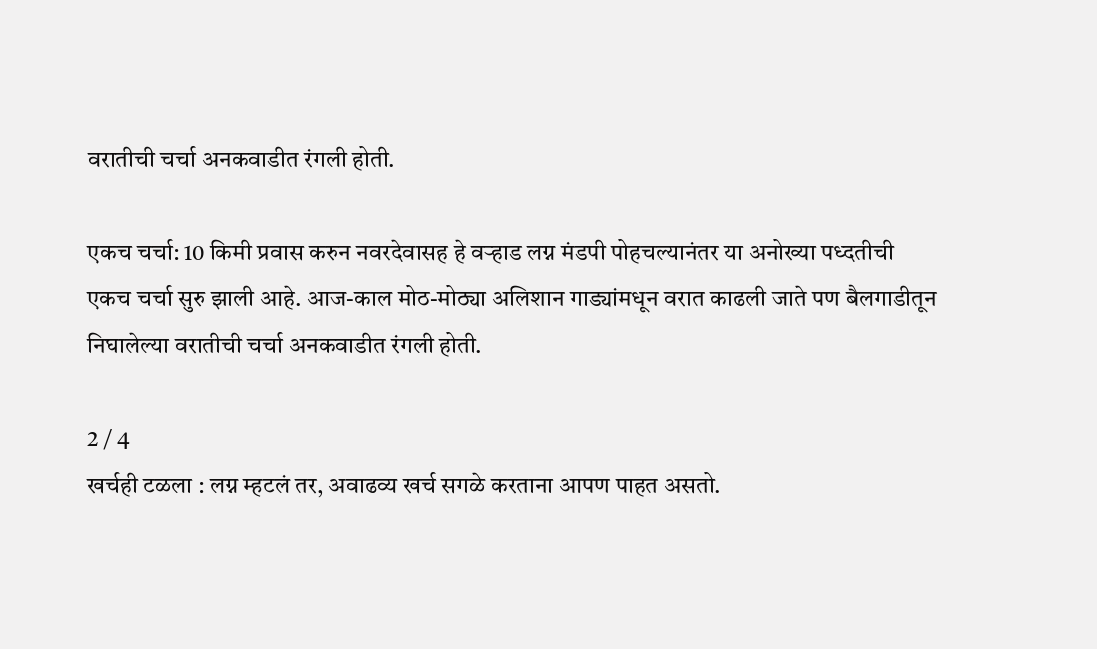वरातीची चर्चा अनकवाडीत रंगली होती.

एकच चर्चा: 10 किमी प्रवास करुन नवरदेवासह हे वऱ्हाड लग्न मंडपी पोहचल्यानंतर या अनोख्या पध्दतीची एकच चर्चा सुरु झाली आहे. आज-काल मोठ-मोठ्या अलिशान गाड्यांमधून वरात काढली जाते पण बैलगाडीतून निघालेल्या वरातीची चर्चा अनकवाडीत रंगली होती.

2 / 4
खर्चही टळला : लग्न म्हटलं तर, अवाढव्य खर्च सगळे करताना आपण पाहत असतो.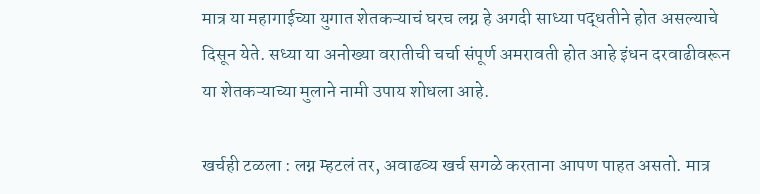मात्र या महागाईच्या युगात शेतकऱ्याचं घरच लग्न हे अगदी साध्या पद्धतीने होत असल्याचे दिसून येते. सध्या या अनोख्या वरातीची चर्चा संपूर्ण अमरावती होत आहे इंधन दरवाढीवरून या शेतकऱ्याच्या मुलाने नामी उपाय शोधला आहे.

खर्चही टळला : लग्न म्हटलं तर, अवाढव्य खर्च सगळे करताना आपण पाहत असतो. मात्र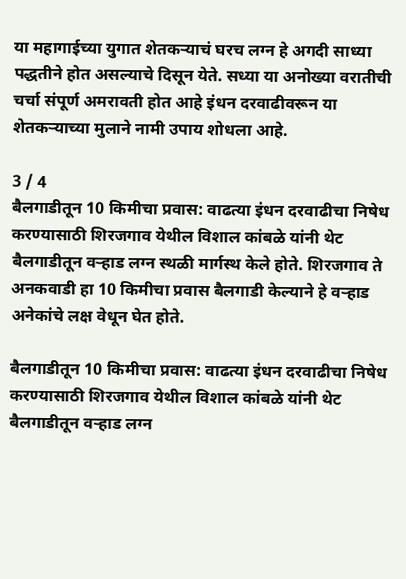या महागाईच्या युगात शेतकऱ्याचं घरच लग्न हे अगदी साध्या पद्धतीने होत असल्याचे दिसून येते. सध्या या अनोख्या वरातीची चर्चा संपूर्ण अमरावती होत आहे इंधन दरवाढीवरून या शेतकऱ्याच्या मुलाने नामी उपाय शोधला आहे.

3 / 4
बैलगाडीतून 10 किमीचा प्रवास: वाढत्या इंधन दरवाढीचा निषेध करण्यासाठी शिरजगाव येथील विशाल कांबळे यांनी थेट बैलगाडीतून वऱ्हाड लग्न स्थळी मार्गस्थ केले होते. शिरजगाव ते अनकवाडी हा 10 किमीचा प्रवास बैलगाडी केल्याने हे वऱ्हाड अनेकांचे लक्ष वेधून घेत होते.

बैलगाडीतून 10 किमीचा प्रवास: वाढत्या इंधन दरवाढीचा निषेध करण्यासाठी शिरजगाव येथील विशाल कांबळे यांनी थेट बैलगाडीतून वऱ्हाड लग्न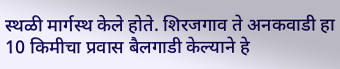स्थळी मार्गस्थ केले होते. शिरजगाव ते अनकवाडी हा 10 किमीचा प्रवास बैलगाडी केल्याने हे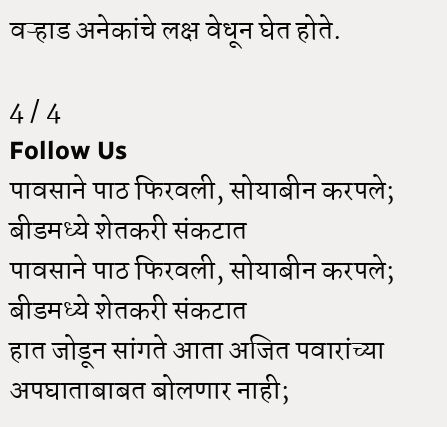वऱ्हाड अनेकांचे लक्ष वेधून घेत होते.

4 / 4
Follow Us
पावसाने पाठ फिरवली, सोयाबीन करपले; बीडमध्ये शेतकरी संकटात
पावसाने पाठ फिरवली, सोयाबीन करपले; बीडमध्ये शेतकरी संकटात
हात जोडून सांगते आता अजित पवारांच्या अपघाताबाबत बोलणार नाही;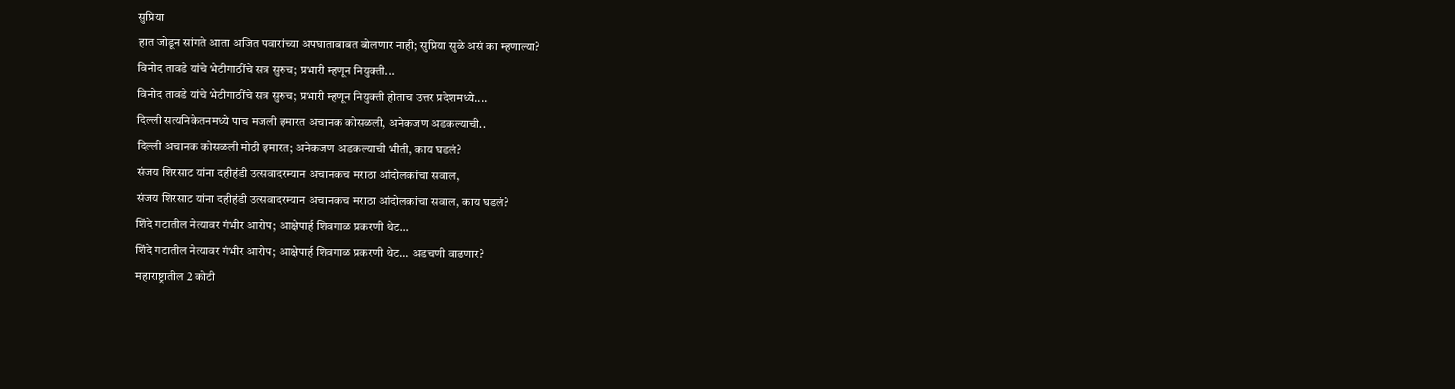सुप्रिया
हात जोडून सांगते आता अजित पवारांच्या अपघाताबाबत बोलणार नाही; सुप्रिया सुळे असं का म्हणाल्या?
विनोद तावडे यांचे भेटीगाठींचे सत्र सुरुच; प्रभारी म्हणून नियुक्ती...
विनोद तावडे यांचे भेटीगाठींचे सत्र सुरुच; प्रभारी म्हणून नियुक्ती होताच उत्तर प्रदेशमध्ये....
दिल्ली सत्यनिकेतनमध्ये पाच मजली इमारत अचानक कोसळली, अनेकजण अडकल्याची..
दिल्ली अचानक कोसळली मोठी इमारत; अनेकजण अडकल्याची भीती, काय घडलं?
संजय शिरसाट यांना दहीहंडी उत्सवादरम्यान अचानकच मराठा आंदोलकांचा सवाल,
संजय शिरसाट यांना दहीहंडी उत्सवादरम्यान अचानकच मराठा आंदोलकांचा सवाल, काय घडलं?
शिंदे गटातील नेत्यावर गंभीर आरोप; आक्षेपार्ह शिवगाळ प्रकरणी थेट...
शिंदे गटातील नेत्यावर गंभीर आरोप; आक्षेपार्ह शिवगाळ प्रकरणी थेट... अडचणी वाढणार?
महाराष्ट्रातील 2 कोटी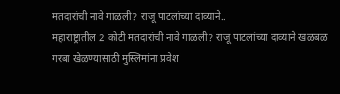मतदारांची नावे गाळली? राजू पाटलांच्या दाव्याने..
महाराष्ट्रातील 2 कोटी मतदारांची नावे गाळली? राजू पाटलांच्या दाव्याने खळबळ
गरबा खेळण्यासाठी मुस्लिमांना प्रवेश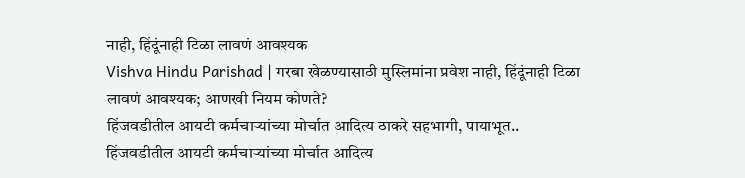नाही, हिंदूंनाही टिळा लावणं आवश्यक
Vishva Hindu Parishad | गरबा खेळण्यासाठी मुस्लिमांना प्रवेश नाही, हिंदूंनाही टिळा लावणं आवश्यक; आणखी नियम कोणते?
हिंजवडीतील आयटी कर्मचाऱ्यांच्या मोर्चात आदित्य ठाकरे सहभागी, पायाभूत..
हिंजवडीतील आयटी कर्मचाऱ्यांच्या मोर्चात आदित्य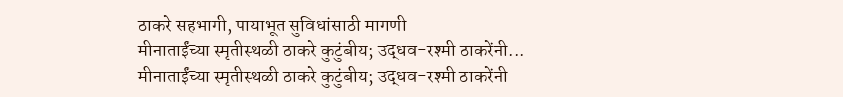ठाकरे सहभागी, पायाभूत सुविधांसाठी मागणी
मीनाताईंच्या स्मृतीस्थळी ठाकरे कुटुंबीय; उद्धव-रश्मी ठाकरेंनी...
मीनाताईंच्या स्मृतीस्थळी ठाकरे कुटुंबीय; उद्धव-रश्मी ठाकरेंनी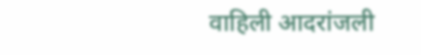वाहिली आदरांजली